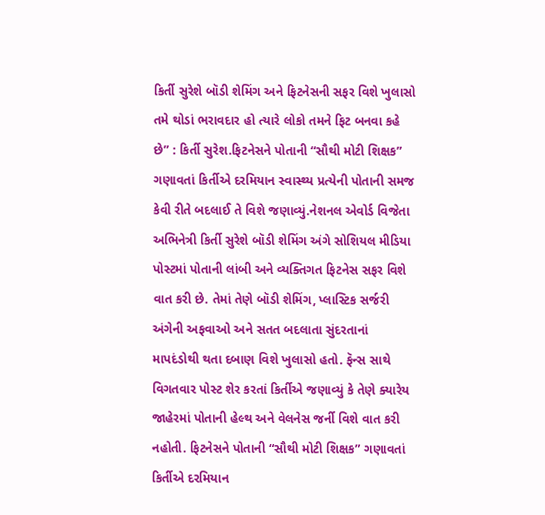કિર્તી સુરેશે બૉડી શેમિંગ અને ફિટનેસની સફર વિશે ખુલાસો તમે થોડાં ભરાવદાર હો ત્યારે લોકો તમને ફિટ બનવા કહે છે” : કિર્તી સુરેશ.ફિટનેસને પોતાની “સૌથી મોટી શિક્ષક” ગણાવતાં કિર્તીએ દરમિયાન સ્વાસ્થ્ય પ્રત્યેની પોતાની સમજ કેવી રીતે બદલાઈ તે વિશે જણાવ્યું.નેશનલ એવોર્ડ વિજેતા અભિનેત્રી કિર્તી સુરેશે બૉડી શેમિંગ અંગે સોશિયલ મીડિયા પોસ્ટમાં પોતાની લાંબી અને વ્યક્તિગત ફિટનેસ સફર વિશે વાત કરી છે. તેમાં તેણે બૉડી શેમિંગ, પ્લાસ્ટિક સર્જરી અંગેની અફવાઓ અને સતત બદલાતા સુંદરતાનાં માપદંડોથી થતા દબાણ વિશે ખુલાસો હતો. ફૅન્સ સાથે વિગતવાર પોસ્ટ શેર કરતાં કિર્તીએ જણાવ્યું કે તેણે ક્યારેય જાહેરમાં પોતાની હેલ્થ અને વેલનેસ જર્ની વિશે વાત કરી નહોતી. ફિટનેસને પોતાની “સૌથી મોટી શિક્ષક” ગણાવતાં કિર્તીએ દરમિયાન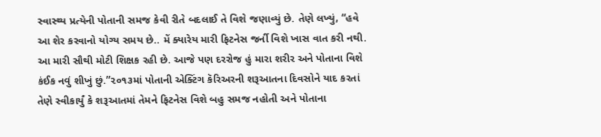સ્વાસ્થ્ય પ્રત્યેની પોતાની સમજ કેવી રીતે બદલાઈ તે વિશે જણાવ્યું છે. તેણે લખ્યું, “હવે આ શેર કરવાનો યોગ્ય સમય છે.. મેં ક્યારેય મારી ફિટનેસ જર્ની વિશે ખાસ વાત કરી નથી. આ મારી સૌથી મોટી શિક્ષક રહી છે. આજે પણ દરરોજ હું મારા શરીર અને પોતાના વિશે કંઈક નવું શીખું છું.”૨૦૧૩માં પોતાની એક્ટિંગ કૅરિઅરની શરૂઆતના દિવસોને યાદ કરતાં તેણે સ્વીકાર્યું કે શરૂઆતમાં તેમને ફિટનેસ વિશે બહુ સમજ નહોતી અને પોતાના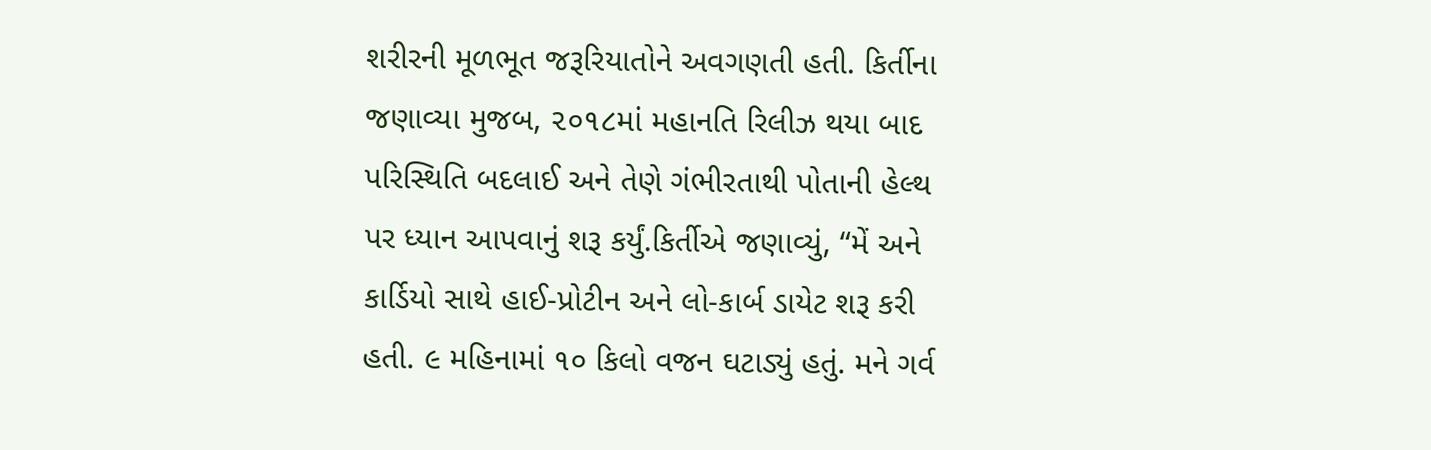શરીરની મૂળભૂત જરૂરિયાતોને અવગણતી હતી. કિર્તીના જણાવ્યા મુજબ, ૨૦૧૮માં મહાનતિ રિલીઝ થયા બાદ પરિસ્થિતિ બદલાઈ અને તેણે ગંભીરતાથી પોતાની હેલ્થ પર ધ્યાન આપવાનું શરૂ કર્યું.કિર્તીએ જણાવ્યું, “મેં અને કાર્ડિયો સાથે હાઈ-પ્રોટીન અને લો-કાર્બ ડાયેટ શરૂ કરી હતી. ૯ મહિનામાં ૧૦ કિલો વજન ઘટાડ્યું હતું. મને ગર્વ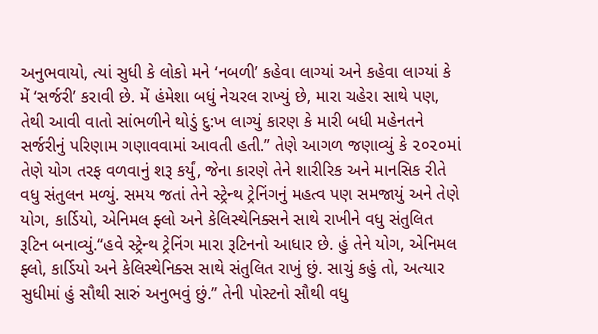અનુભવાયો, ત્યાં સુધી કે લોકો મને ‘નબળી’ કહેવા લાગ્યાં અને કહેવા લાગ્યાં કે મેં ‘સર્જરી’ કરાવી છે. મેં હંમેશા બધું નેચરલ રાખ્યું છે, મારા ચહેરા સાથે પણ, તેથી આવી વાતો સાંભળીને થોડું દુ:ખ લાગ્યું કારણ કે મારી બધી મહેનતને સર્જરીનું પરિણામ ગણાવવામાં આવતી હતી.” તેણે આગળ જણાવ્યું કે ૨૦૨૦માં તેણે યોગ તરફ વળવાનું શરૂ કર્યું, જેના કારણે તેને શારીરિક અને માનસિક રીતે વધુ સંતુલન મળ્યું. સમય જતાં તેને સ્ટ્રેન્થ ટ્રેનિંગનું મહત્વ પણ સમજાયું અને તેણે યોગ, કાર્ડિયો, એનિમલ ફ્લો અને કેલિસ્થેનિક્સને સાથે રાખીને વધુ સંતુલિત રૂટિન બનાવ્યું.“હવે સ્ટ્રેન્થ ટ્રેનિંગ મારા રૂટિનનો આધાર છે. હું તેને યોગ, એનિમલ ફ્લો, કાર્ડિયો અને કેલિસ્થેનિક્સ સાથે સંતુલિત રાખું છું. સાચું કહું તો, અત્યાર સુધીમાં હું સૌથી સારું અનુભવું છું.” તેની પોસ્ટનો સૌથી વધુ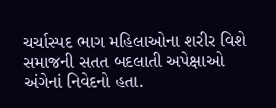ચર્ચાસ્પદ ભાગ મહિલાઓના શરીર વિશે સમાજની સતત બદલાતી અપેક્ષાઓ અંગેનાં નિવેદનો હતા.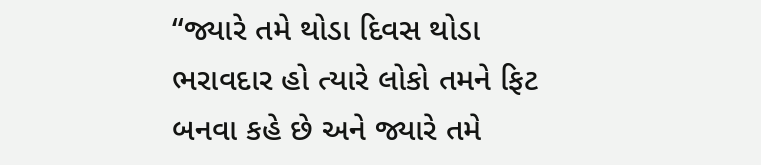“જ્યારે તમે થોડા દિવસ થોડા ભરાવદાર હો ત્યારે લોકો તમને ફિટ બનવા કહે છે અને જ્યારે તમે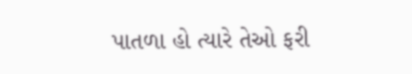પાતળા હો ત્યારે તેઓ ફરી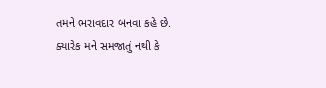તમને ભરાવદાર બનવા કહે છે. ક્યારેક મને સમજાતું નથી કે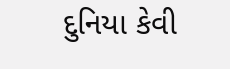દુનિયા કેવી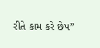રીતે કામ કરે છેપ”